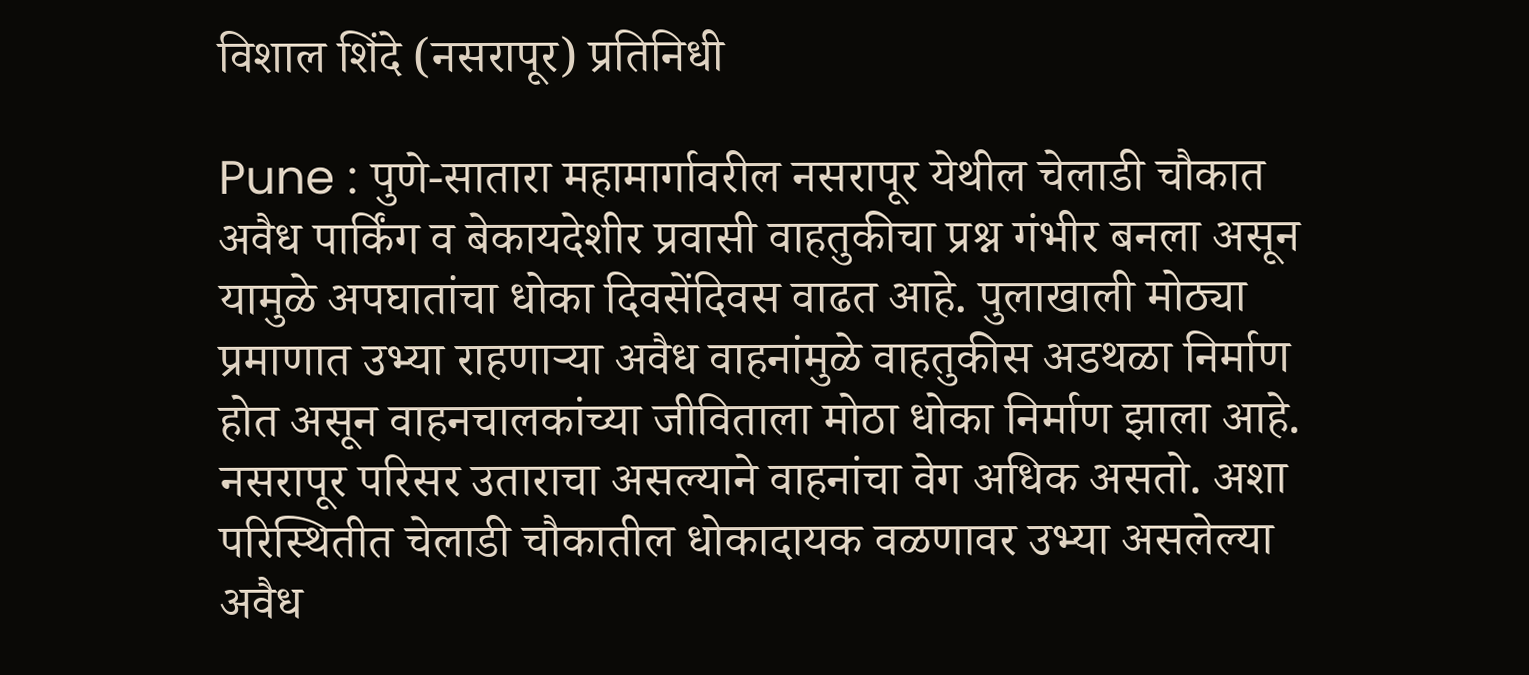विशाल शिंदे (नसरापूर) प्रतिनिधी

Pune : पुणे-सातारा महामार्गावरील नसरापूर येथील चेलाडी चौकात अवैध पार्किंग व बेकायदेशीर प्रवासी वाहतुकीचा प्रश्न गंभीर बनला असून यामुळे अपघातांचा धोका दिवसेंदिवस वाढत आहे. पुलाखाली मोठ्या प्रमाणात उभ्या राहणाऱ्या अवैध वाहनांमुळे वाहतुकीस अडथळा निर्माण होत असून वाहनचालकांच्या जीविताला मोठा धोका निर्माण झाला आहे.
नसरापूर परिसर उताराचा असल्याने वाहनांचा वेग अधिक असतो. अशा परिस्थितीत चेलाडी चौकातील धोकादायक वळणावर उभ्या असलेल्या अवैध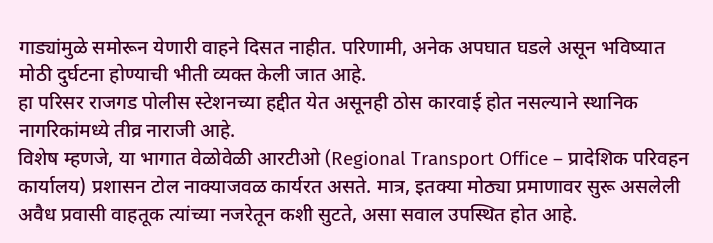गाड्यांमुळे समोरून येणारी वाहने दिसत नाहीत. परिणामी, अनेक अपघात घडले असून भविष्यात मोठी दुर्घटना होण्याची भीती व्यक्त केली जात आहे.
हा परिसर राजगड पोलीस स्टेशनच्या हद्दीत येत असूनही ठोस कारवाई होत नसल्याने स्थानिक नागरिकांमध्ये तीव्र नाराजी आहे.
विशेष म्हणजे, या भागात वेळोवेळी आरटीओ (Regional Transport Office – प्रादेशिक परिवहन कार्यालय) प्रशासन टोल नाक्याजवळ कार्यरत असते. मात्र, इतक्या मोठ्या प्रमाणावर सुरू असलेली अवैध प्रवासी वाहतूक त्यांच्या नजरेतून कशी सुटते, असा सवाल उपस्थित होत आहे.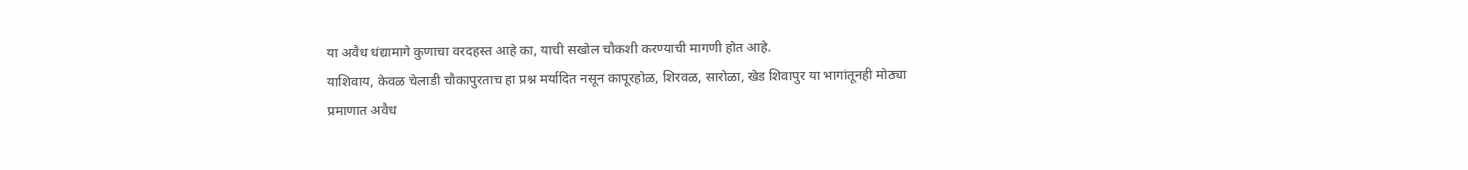या अवैध धंद्यामागे कुणाचा वरदहस्त आहे का, याची सखोल चौकशी करण्याची मागणी होत आहे.
याशिवाय, केवळ चेलाडी चौकापुरताच हा प्रश्न मर्यादित नसून कापूरहोळ, शिरवळ, सारोळा, खेड शिवापुर या भागांतूनही मोठ्या प्रमाणात अवैध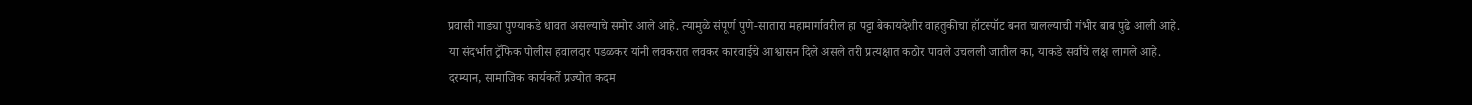प्रवासी गाड्या पुण्याकडे धावत असल्याचे समोर आले आहे. त्यामुळे संपूर्ण पुणे-सातारा महामार्गावरील हा पट्टा बेकायदेशीर वाहतुकीचा हॉटस्पॉट बनत चालल्याची गंभीर बाब पुढे आली आहे.
या संदर्भात ट्रॅफिक पोलीस हवालदार पडळकर यांनी लवकरात लवकर कारवाईचे आश्वासन दिले असले तरी प्रत्यक्षात कठोर पावले उचलली जातील का, याकडे सर्वांचे लक्ष लागले आहे.
दरम्यान, सामाजिक कार्यकर्ते प्रज्योत कदम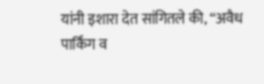यांनी इशारा देत सांगितले की, “अवैध पार्किंग व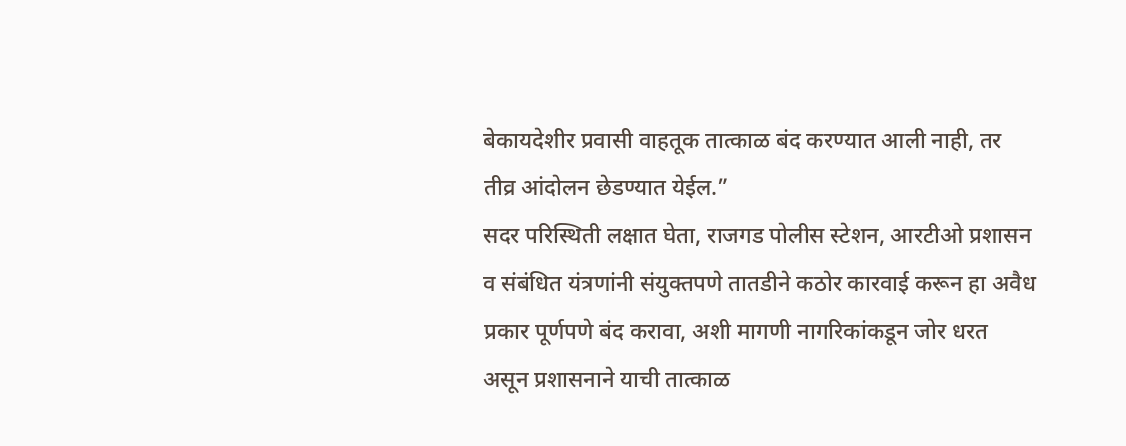बेकायदेशीर प्रवासी वाहतूक तात्काळ बंद करण्यात आली नाही, तर तीव्र आंदोलन छेडण्यात येईल.”
सदर परिस्थिती लक्षात घेता, राजगड पोलीस स्टेशन, आरटीओ प्रशासन व संबंधित यंत्रणांनी संयुक्तपणे तातडीने कठोर कारवाई करून हा अवैध प्रकार पूर्णपणे बंद करावा, अशी मागणी नागरिकांकडून जोर धरत असून प्रशासनाने याची तात्काळ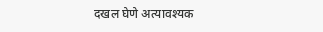दखल घेणे अत्यावश्यक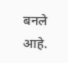बनले आहे.